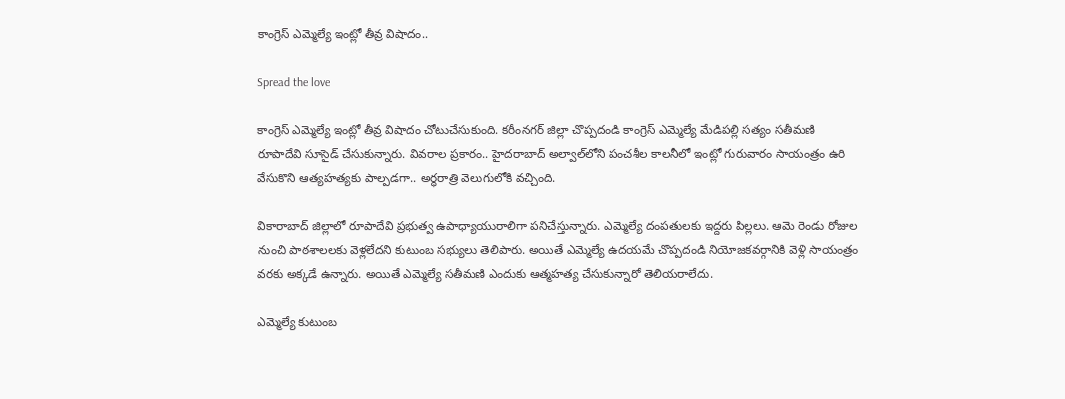కాంగ్రెస్ ఎమ్మెల్యే ఇంట్లో తీవ్ర విషాదం..

Spread the love

కాంగ్రెస్ ఎమ్మెల్యే ఇంట్లో తీవ్ర విషాదం చోటుచేసుకుంది. కరీంనగర్ జిల్లా చొప్పదండి కాంగ్రెస్ ఎమ్మెల్యే మేడిపల్లి సత్యం సతీమణి రూపాదేవి సూసైడ్ చేసుకున్నారు. వివరాల ప్రకారం.. హైదరాబాద్ అల్వాల్‌లోని పంచశీల కాలనీలో ఇంట్లో గురువారం సాయంత్రం ఉరి వేసుకొని ఆత్యహత్యకు పాల్పడగా.. అర్ధరాత్రి వెలుగులోకి వచ్చింది.

వికారాబాద్ జిల్లాలో రూపాదేవి ప్రభుత్వ ఉపాధ్యాయురాలిగా పనిచేస్తున్నారు. ఎమ్మెల్యే దంపతులకు ఇద్దరు పిల్లలు. ఆమె రెండు రోజుల నుంచి పాఠశాలలకు వెళ్లలేదని కుటుంబ సభ్యులు తెలిపారు. అయితే ఎమ్మెల్యే ఉదయమే చొప్పదండి నియోజకవర్గానికి వెళ్లి సాయంత్రం వరకు అక్కడే ఉన్నారు. అయితే ఎమ్మెల్యే సతీమణి ఎందుకు ఆత్మహత్య చేసుకున్నారో తెలియరాలేదు.

ఎమ్మెల్యే కుటుంబ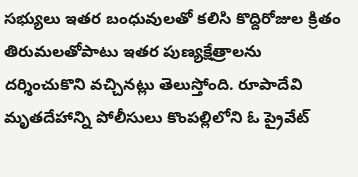సభ్యులు ఇతర బంధువులతో కలిసి కొద్దిరోజుల క్రితం తిరుమలతోపాటు ఇతర పుణ్యక్షేత్రాలను దర్శించుకొని వచ్చినట్లు తెలుస్తోంది. రూపాదేవి మృతదేహాన్ని పోలీసులు కొంపల్లిలోని ఓ ప్రైవేట్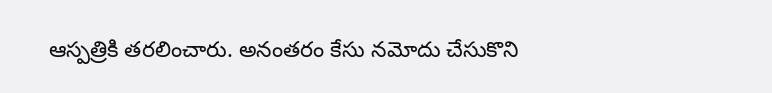ఆస్పత్రికి తరలించారు. అనంతరం కేసు నమోదు చేసుకొని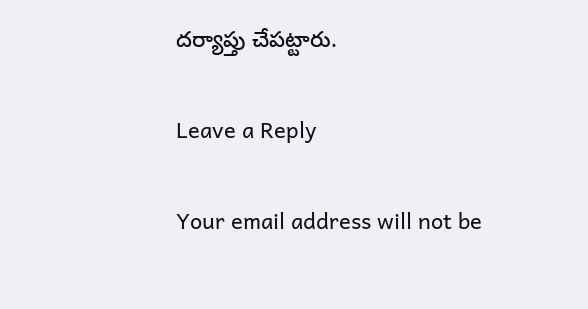దర్యాప్తు చేపట్టారు.

Leave a Reply

Your email address will not be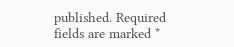published. Required fields are marked *